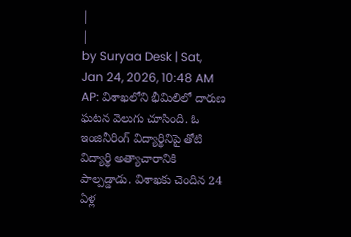|
|
by Suryaa Desk | Sat, Jan 24, 2026, 10:48 AM
AP: విశాఖలోని భీమిలిలో దారుణ ఘటన వెలుగు చూసింది. ఓ ఇంజినీరింగ్ విద్యార్థినిపై తోటి విద్యార్థి అత్యాచారానికి పాల్పడ్డాడు. విశాఖకు చెందిన 24 ఏళ్ల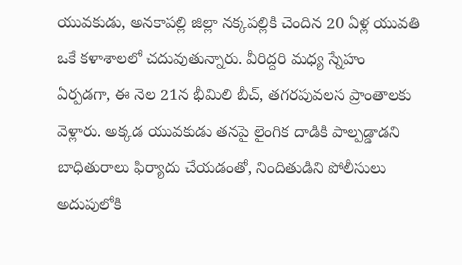యువకుడు, అనకాపల్లి జిల్లా నక్కపల్లికి చెందిన 20 ఏళ్ల యువతి ఒకే కళాశాలలో చదువుతున్నారు. వీరిద్దరి మధ్య స్నేహం ఏర్పడగా, ఈ నెల 21న భీమిలి బీచ్, తగరపువలస ప్రాంతాలకు వెళ్లారు. అక్కడ యువకుడు తనపై లైంగిక దాడికి పాల్పడ్డాడని బాధితురాలు ఫిర్యాదు చేయడంతో, నిందితుడిని పోలీసులు అదుపులోకి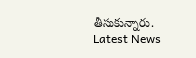తీసుకున్నారు.
Latest News